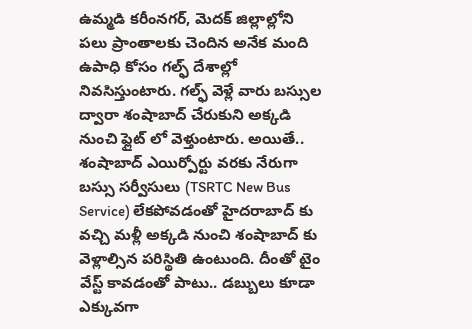ఉమ్మడి కరీంనగర్, మెదక్ జిల్లాల్లోని పలు ప్రాంతాలకు చెందిన అనేక మంది ఉపాధి కోసం గల్ఫ్ దేశాల్లో నివసిస్తుంటారు. గల్ఫ్ వెళ్లే వారు బస్సుల ద్వారా శంషాబాద్ చేరుకుని అక్కడి నుంచి ఫ్లైట్ లో వెళ్తుంటారు. అయితే.. శంషాబాద్ ఎయిర్పోర్టు వరకు నేరుగా బస్సు సర్వీసులు (TSRTC New Bus Service) లేకపోవడంతో హైదరాబాద్ కు వచ్చి మళ్లీ అక్కడి నుంచి శంషాబాద్ కు వెళ్లాల్సిన పరిస్థితి ఉంటుంది. దీంతో టైం వేస్ట్ కావడంతో పాటు.. డబ్బులు కూడా ఎక్కువగా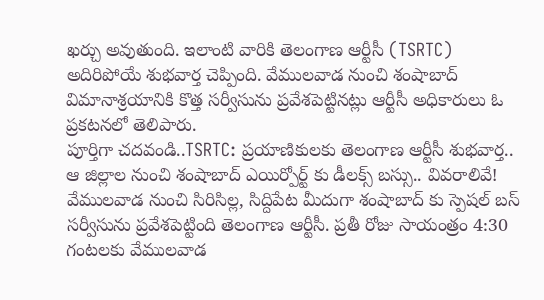ఖర్చు అవుతుంది. ఇలాంటి వారికి తెలంగాణ ఆర్టీసీ (TSRTC) అదిరిపోయే శుభవార్త చెప్పింది. వేములవాడ నుంచి శంషాబాద్ విమానాశ్రయానికి కొత్త సర్వీసును ప్రవేశపెట్టినట్లు ఆర్టీసీ అధికారులు ఓ ప్రకటనలో తెలిపారు.
పూర్తిగా చదవండి..TSRTC: ప్రయాణికులకు తెలంగాణ ఆర్టీసీ శుభవార్త.. ఆ జిల్లాల నుంచి శంషాబాద్ ఎయిర్పోర్ట్ కు డీలక్స్ బస్సు.. వివరాలివే!
వేములవాడ నుంచి సిరిసిల్ల, సిద్దిపేట మీదుగా శంషాబాద్ కు స్పెషల్ బస్ సర్వీసును ప్రవేశపెట్టింది తెలంగాణ ఆర్టీసీ. ప్రతీ రోజు సాయంత్రం 4:30 గంటలకు వేములవాడ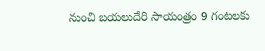నుంచి బయలుదేరి సాయంత్రం 9 గంటలకు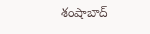శంషాబాద్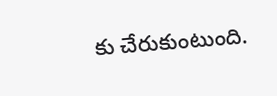కు చేరుకుంటుంది.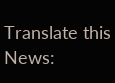Translate this News: